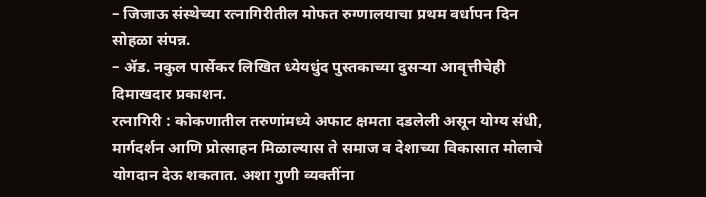– जिजाऊ संस्थेच्या रत्नागिरीतील मोफत रुग्णालयाचा प्रथम वर्धापन दिन सोहळा संपन्न.
– ॲड. नकुल पार्सेकर लिखित ध्येयधुंद पुस्तकाच्या दुसऱ्या आवृत्तीचेही दिमाखदार प्रकाशन.
रत्नागिरी : कोकणातील तरुणांमध्ये अफाट क्षमता दडलेली असून योग्य संधी, मार्गदर्शन आणि प्रोत्साहन मिळाल्यास ते समाज व देशाच्या विकासात मोलाचे योगदान देऊ शकतात. अशा गुणी व्यक्तींना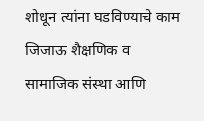शोधून त्यांना घडविण्याचे काम जिजाऊ शैक्षणिक व सामाजिक संस्था आणि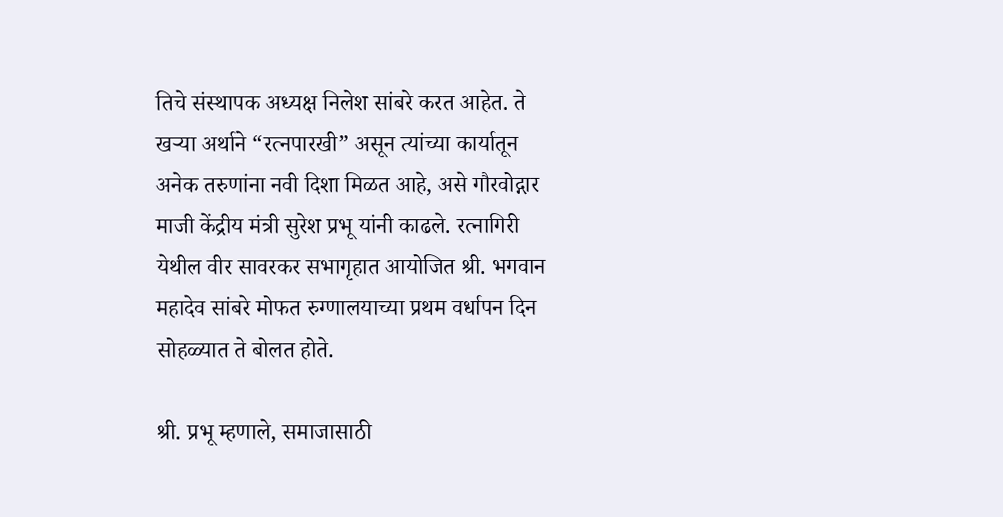तिचे संस्थापक अध्यक्ष निलेश सांबरे करत आहेत. ते खऱ्या अर्थाने “रत्नपारखी” असून त्यांच्या कार्यातून अनेक तरुणांना नवी दिशा मिळत आहे, असे गौरवोद्गार माजी केंद्रीय मंत्री सुरेश प्रभू यांनी काढले. रत्नागिरी येथील वीर सावरकर सभागृहात आयोजित श्री. भगवान महादेव सांबरे मोफत रुग्णालयाच्या प्रथम वर्धापन दिन सोहळ्यात ते बोलत होते.

श्री. प्रभू म्हणाले, समाजासाठी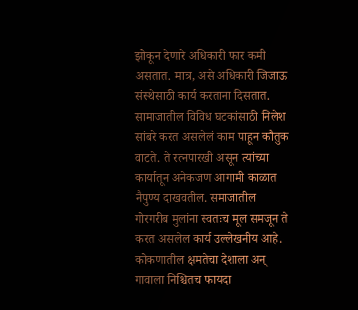झोकून देणारे अधिकारी फार कमी असतात. मात्र, असे अधिकारी जिजाऊ संस्थेसाठी कार्य करताना दिसतात. सामाजातील विविध घटकांसाठी निलेश सांबरे करत असलेलं काम पाहून कौतुक वाटते. ते रत्नपारखी असून त्यांच्या कार्यातून अनेकजण आगामी काळात नैपुण्य दाखवतील. समाजातील गोरगरीब मुलांना स्वतःच मूल समजून ते करत असलेल कार्य उल्लेखनीय आहे. कोकणातील क्षमतेचा देशाला अन् गावाला निश्चितच फायदा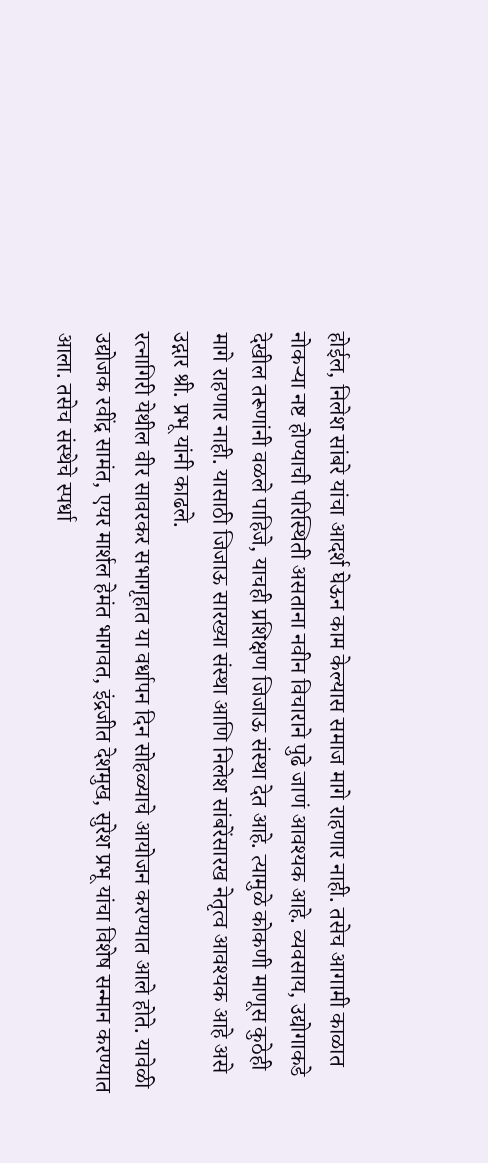होईल, निलेश सांबरे यांचा आदर्श घेऊन काम केल्यास समाज मागे राहणार नाही. तसेच आगामी काळात नोकऱ्या नष्ट होण्याची परिस्थिती असताना नवीन विचाराने पुढे जाणं आवश्यक आहे. व्यवसाय, उद्योगाकडे देखील तरूणांनी वळले पाहिजे, याचही प्रशिक्षण जिजाऊ संस्था देत आहे. त्यामुळे कोकणी माणूस कुठेही मागे राहणार नाही. यासाठी जिजाऊ सारख्या संस्था आणि निलेश सांबरेंसारख नेतृत्व आवश्यक आहे असे उद्गार श्री. प्रभू यांनी काढले.
रत्नागिरी येथील वीर सावरकर सभागृहात या वर्धापन दिन सोहळ्याचे आयोजन करण्यात आले होते. यावेळी उद्योजक रवींद्र सामंत, एयर मार्शल हेमंत भागवत, इंद्रजीत देशमुख, सुरेश प्रभू यांचा विशेष सन्मान करण्यात आला. तसेच संस्थेचे स्पर्धा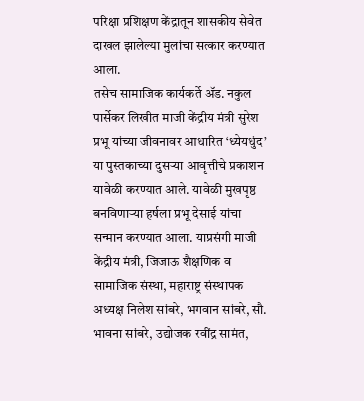परिक्षा प्रशिक्षण केंद्रातून शासकीय सेवेत दाखल झालेल्या मुलांचा सत्कार करण्यात आला.
तसेच सामाजिक कार्यकर्ते ॲड. नकुल पार्सेकर लिखीत माजी केंद्रीय मंत्री सुरेश प्रभू यांच्या जीवनावर आधारित ‘ध्येयधुंद’ या पुस्तकाच्या दुसऱ्या आवृत्तीचे प्रकाशन यावेळी करण्यात आले. यावेळी मुखपृष्ठ बनविणाऱ्या हर्षला प्रभू देसाई यांचा सन्मान करण्यात आला. याप्रसंगी माजी केंद्रीय मंत्री, जिजाऊ शैक्षणिक व सामाजिक संस्था, महाराष्ट्र संस्थापक अध्यक्ष निलेश सांबरे, भगवान सांबरे, सौ. भावना सांबरे, उद्योजक रवींद्र सामंत,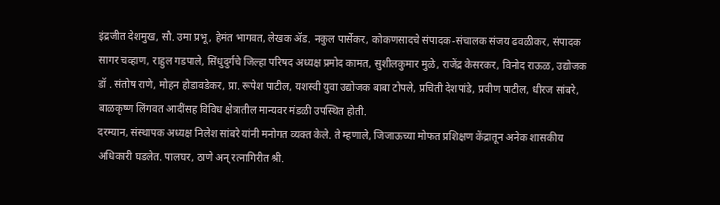इंद्रजीत देशमुख, सौ. उमा प्रभू, हेमंत भागवत, लेखक ॲड. नकुल पार्सेकर, कोकणसादचे संपादक-संचालक संजय ढवळीकर, संपादक सागर चव्हाण, राहुल गडपाले, सिंधुदुर्गचे जिल्हा परिषद अध्यक्ष प्रमोद कामत, सुशीलकुमार मुळे, राजेंद्र केसरकर, विनोद राऊळ, उद्योजक डॉ . संतोष राणे, मोहन होडावडेकर, प्रा. रूपेश पाटील, यशस्वी युवा उद्योजक बाबा टोपले, प्रचिती देशपांडे, प्रवीण पाटील, धीरज सांबरे, बाळकृष्ण लिंगवत आदींसह विविध क्षेत्रातील मान्यवर मंडळी उपस्थित होती.
दरम्यान, संस्थापक अध्यक्ष निलेश सांबरे यांनी मनोगत व्यक्त केले. ते म्हणाले, जिजाऊच्या मोफत प्रशिक्षण केंद्रातून अनेक शासकीय अधिकारी घडलेत. पालघर, ठाणे अन् रत्नागिरीत श्री.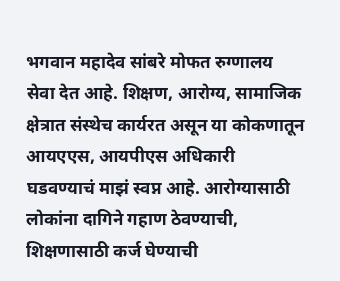भगवान महादेव सांबरे मोफत रुग्णालय सेवा देत आहे. शिक्षण, आरोग्य, सामाजिक क्षेत्रात संस्थेच कार्यरत असून या कोकणातून आयएएस, आयपीएस अधिकारी घडवण्याचं माझं स्वप्न आहे. आरोग्यासाठी लोकांना दागिने गहाण ठेवण्याची, शिक्षणासाठी कर्ज घेण्याची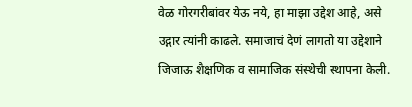वेळ गोरगरीबांवर येऊ नये, हा माझा उद्देश आहे, असे उद्गार त्यांनी काढले. समाजाचं देणं लागतो या उद्देशाने जिजाऊ शैक्षणिक व सामाजिक संस्थेची स्थापना केली.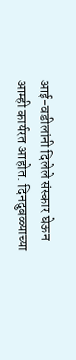आई-वडीलांनी दिलेले संस्कार घेऊन आम्ही कार्यरत आहोत. दिनदुबळ्याच्या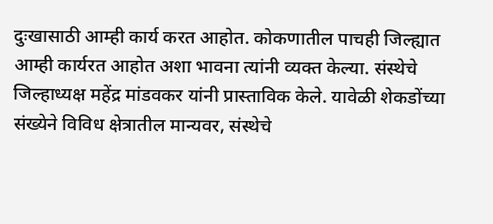दुःखासाठी आम्ही कार्य करत आहोत. कोकणातील पाचही जिल्ह्यात आम्ही कार्यरत आहोत अशा भावना त्यांनी व्यक्त केल्या. संस्थेचे जिल्हाध्यक्ष महेंद्र मांडवकर यांनी प्रास्ताविक केले. यावेळी शेकडोंच्या संख्येने विविध क्षेत्रातील मान्यवर, संस्थेचे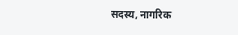सदस्य, नागरिक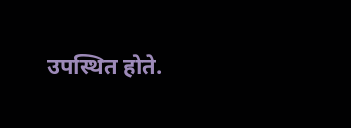उपस्थित होते.